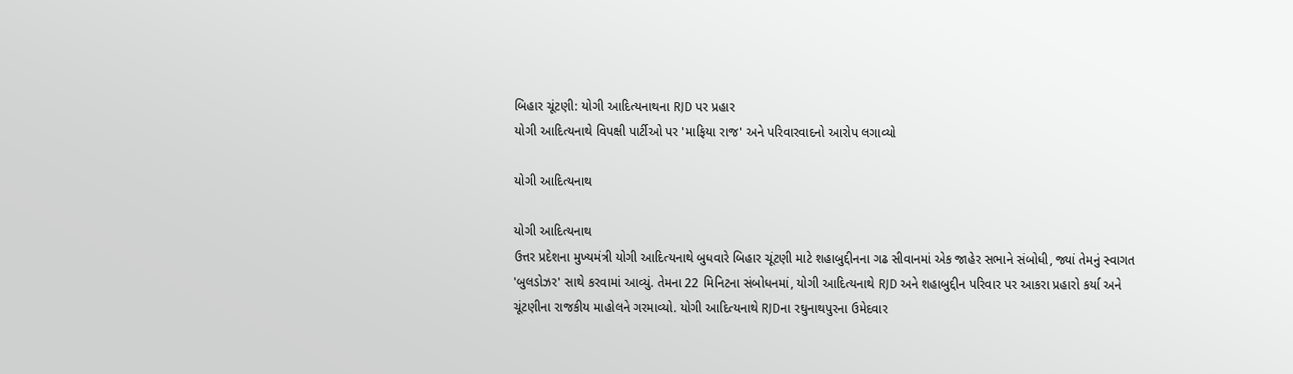બિહાર ચૂંટણી: યોગી આદિત્યનાથના RJD પર પ્રહાર
યોગી આદિત્યનાથે વિપક્ષી પાર્ટીઓ પર 'માફિયા રાજ' અને પરિવારવાદનો આરોપ લગાવ્યો

યોગી આદિત્યનાથ

યોગી આદિત્યનાથ
ઉત્તર પ્રદેશના મુખ્યમંત્રી યોગી આદિત્યનાથે બુધવારે બિહાર ચૂંટણી માટે શહાબુદ્દીનના ગઢ સીવાનમાં એક જાહેર સભાને સંબોધી, જ્યાં તેમનું સ્વાગત 'બુલડોઝર' સાથે કરવામાં આવ્યું. તેમના 22 મિનિટના સંબોધનમાં, યોગી આદિત્યનાથે RJD અને શહાબુદ્દીન પરિવાર પર આકરા પ્રહારો કર્યા અને ચૂંટણીના રાજકીય માહોલને ગરમાવ્યો. યોગી આદિત્યનાથે RJDના રઘુનાથપુરના ઉમેદવાર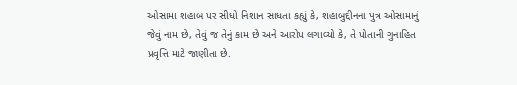ઓસામા શહાબ પર સીધો નિશાન સાધતા કહ્યું કે, શહાબુદ્દીનના પુત્ર ઓસામાનું જેવું નામ છે, તેવું જ તેનું કામ છે અને આરોપ લગાવ્યો કે, તે પોતાની ગુનાહિત પ્રવૃત્તિ માટે જાણીતા છે.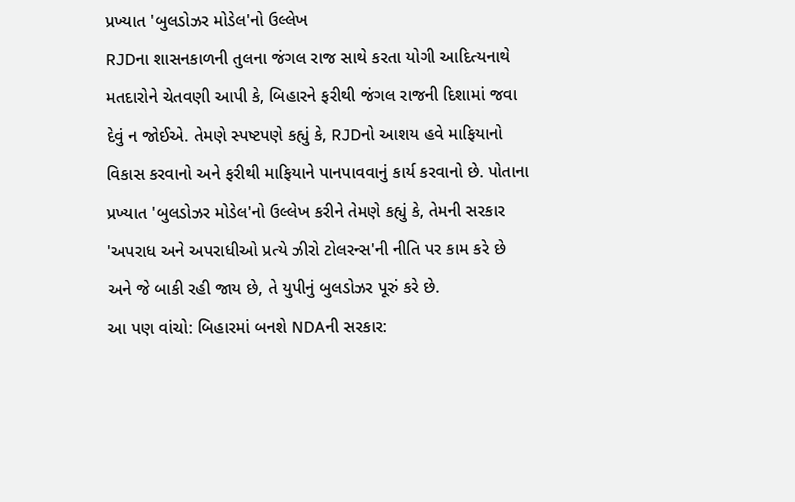પ્રખ્યાત 'બુલડોઝર મોડેલ'નો ઉલ્લેખ
RJDના શાસનકાળની તુલના જંગલ રાજ સાથે કરતા યોગી આદિત્યનાથે મતદારોને ચેતવણી આપી કે, બિહારને ફરીથી જંગલ રાજની દિશામાં જવા દેવું ન જોઈએ. તેમણે સ્પષ્ટપણે કહ્યું કે, RJDનો આશય હવે માફિયાનો વિકાસ કરવાનો અને ફરીથી માફિયાને પાનપાવવાનું કાર્ય કરવાનો છે. પોતાના પ્રખ્યાત 'બુલડોઝર મોડેલ'નો ઉલ્લેખ કરીને તેમણે કહ્યું કે, તેમની સરકાર 'અપરાધ અને અપરાધીઓ પ્રત્યે ઝીરો ટોલરન્સ'ની નીતિ પર કામ કરે છે અને જે બાકી રહી જાય છે, તે યુપીનું બુલડોઝર પૂરું કરે છે.
આ પણ વાંચો: બિહારમાં બનશે NDAની સરકાર: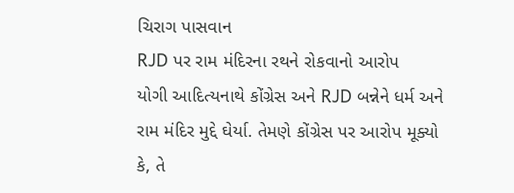ચિરાગ પાસવાન
RJD પર રામ મંદિરના રથને રોકવાનો આરોપ
યોગી આદિત્યનાથે કોંગ્રેસ અને RJD બન્નેને ધર્મ અને રામ મંદિર મુદ્દે ઘેર્યા. તેમણે કોંગ્રેસ પર આરોપ મૂક્યો કે, તે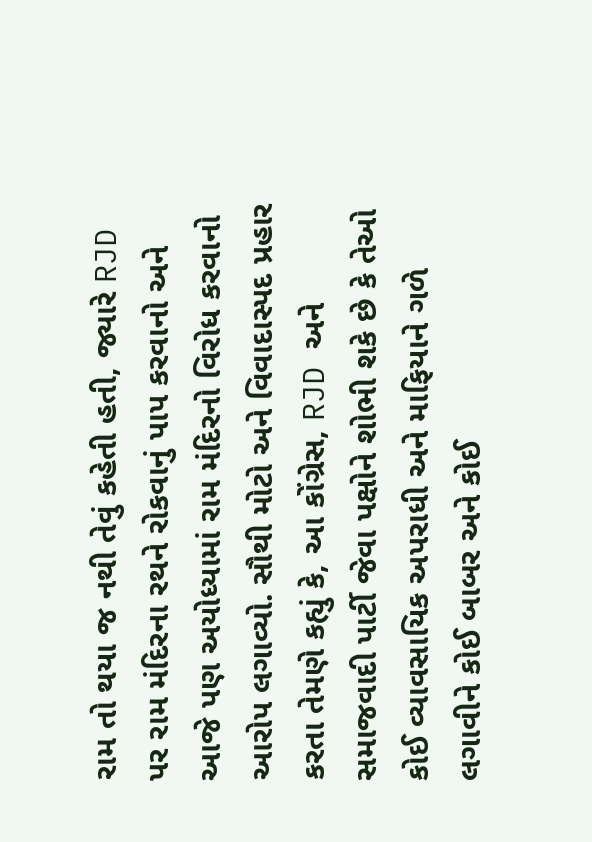રામ તો થયા જ નથી તેવું કહેતી હતી, જ્યારે RJD પર રામ મંદિરના રથને રોકવાનું પાપ કરવાનો અને આજે પણ અયોધ્યામાં રામ મંદિરનો વિરોધ કરવાનો આરોપ લગાવ્યો. સૌથી મોટો અને વિવાદાસ્પદ પ્રહાર કરતા તેમણે કહ્યું કે, આ કોંગ્રેસ, RJD અને સમાજવાદી પાર્ટી જેવા પક્ષોને શોભી શકે છે કે તેઓ કોઈ વ્યાવસાયિક અપરાધી અને માફિયાને ગળે લગાવીને કોઈ બાબર અને કોઈ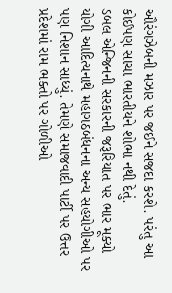ઔરંગઝેબની મઝાર પર જઈને સજદા કરશે. પરંતુ આ કોઈપણ સાચા ભારતીયને શોભા નથી દેતું.
ડબલ એન્જિનની સરકારની જરૂરિયાત પર ભાર મૂક્યો
યોગી આદિત્યનાથે મહાગઠબંધનના અન્ય સહયોગીઓ પર પણ નિશાન સાધ્યું. તેમણે સમાજવાદી પાર્ટી પર ઉત્તર પ્રદેશમાં રામ ભક્તો પર ગોળીઓ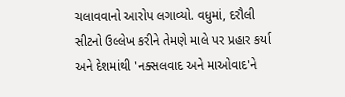ચલાવવાનો આરોપ લગાવ્યો. વધુમાં, દરૌલી સીટનો ઉલ્લેખ કરીને તેમણે માલે પર પ્રહાર કર્યા અને દેશમાંથી 'નક્સલવાદ અને માઓવાદ'ને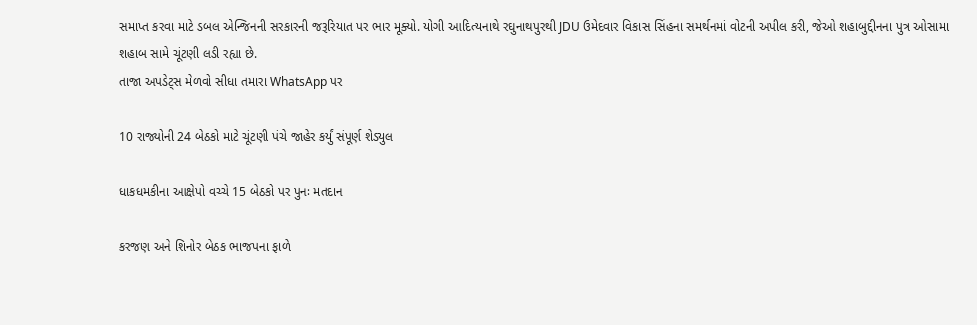સમાપ્ત કરવા માટે ડબલ એન્જિનની સરકારની જરૂરિયાત પર ભાર મૂક્યો. યોગી આદિત્યનાથે રઘુનાથપુરથી JDU ઉમેદવાર વિકાસ સિંહના સમર્થનમાં વોટની અપીલ કરી, જેઓ શહાબુદ્દીનના પુત્ર ઓસામા શહાબ સામે ચૂંટણી લડી રહ્યા છે.
તાજા અપડેટ્સ મેળવો સીધા તમારા WhatsApp પર

10 રાજ્યોની 24 બેઠકો માટે ચૂંટણી પંચે જાહેર કર્યું સંપૂર્ણ શેડ્યુલ

ધાકધમકીના આક્ષેપો વચ્ચે 15 બેઠકો પર પુનઃ મતદાન

કરજણ અને શિનોર બેઠક ભાજપના ફાળે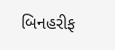બિનહરીફ